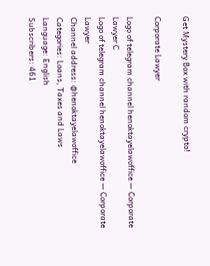Get Mystery Box with random crypto!

Corporate Lawyer

Logo of telegram channel henoktayelawoffice — Corporate Lawyer C
Logo of telegram channel henoktayelawoffice — Corporate Lawyer
Channel address: @henoktayelawoffice
Categories: Loans, Taxes and Laws
Language: English
Subscribers: 461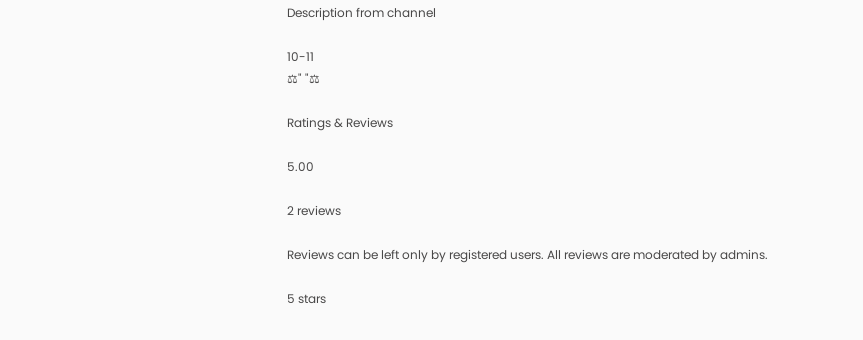Description from channel

10-11
⚖" "⚖

Ratings & Reviews

5.00

2 reviews

Reviews can be left only by registered users. All reviews are moderated by admins.

5 stars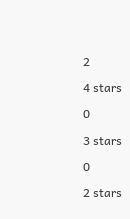2

4 stars

0

3 stars

0

2 stars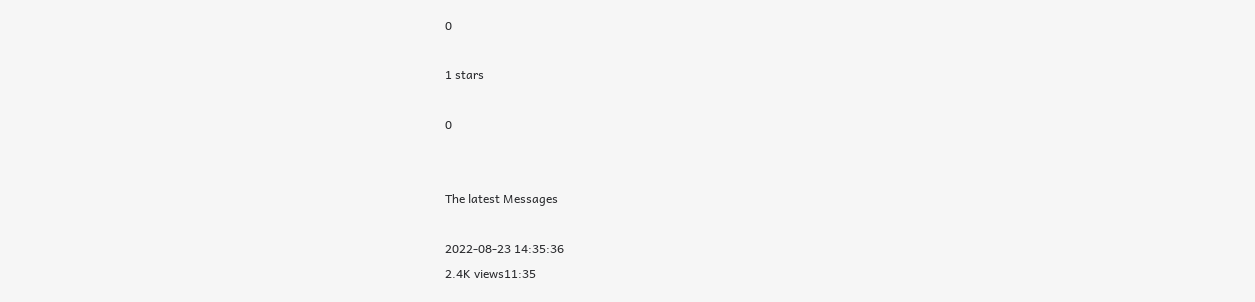0

1 stars

0


The latest Messages

2022-08-23 14:35:36
2.4K views11:35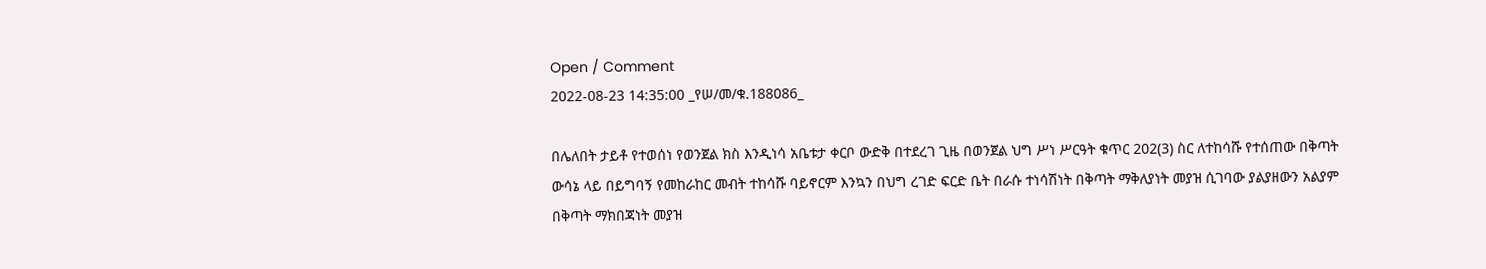Open / Comment
2022-08-23 14:35:00 _የሠ/መ/ቁ.188086_

በሌለበት ታይቶ የተወሰነ የወንጀል ክስ እንዲነሳ አቤቱታ ቀርቦ ውድቅ በተደረገ ጊዜ በወንጀል ህግ ሥነ ሥርዓት ቁጥር 202(3) ስር ለተከሳሹ የተሰጠው በቅጣት ውሳኔ ላይ በይግባኝ የመከራከር መብት ተከሳሹ ባይኖርም እንኳን በህግ ረገድ ፍርድ ቤት በራሱ ተነሳሽነት በቅጣት ማቅለያነት መያዝ ሲገባው ያልያዘውን አልያም በቅጣት ማክበጃነት መያዝ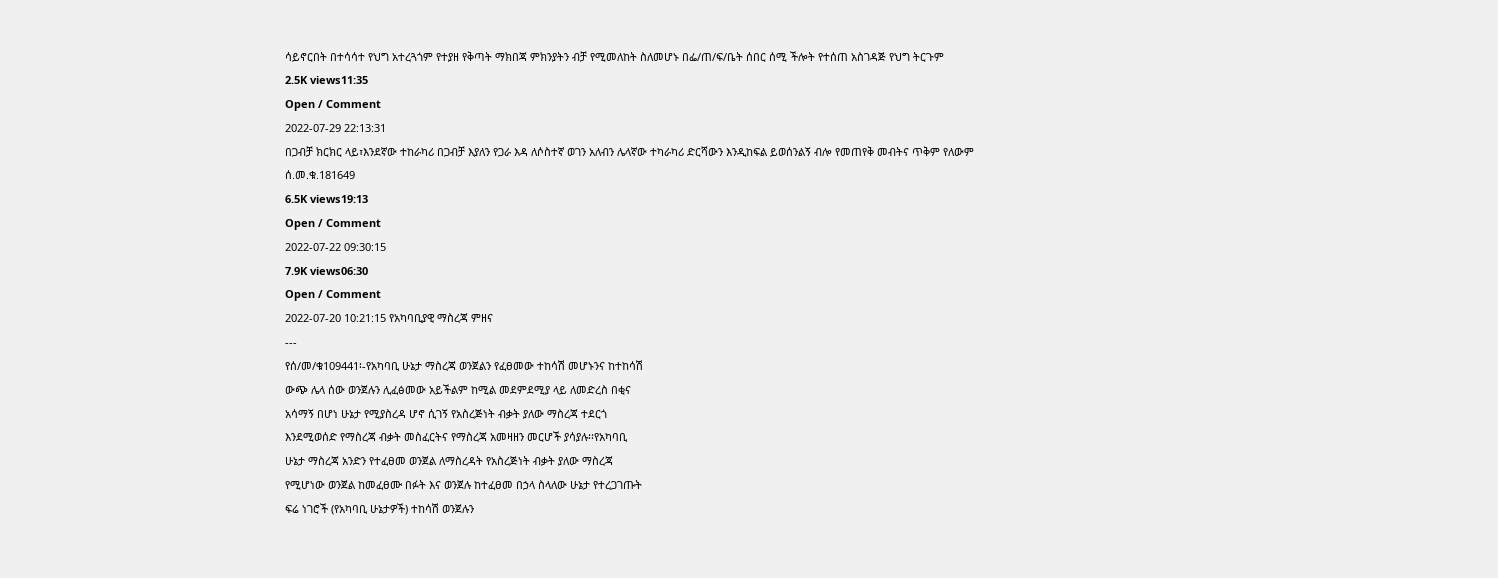ሳይኖርበት በተሳሳተ የህግ አተረጓጎም የተያዘ የቅጣት ማክበጃ ምክንያትን ብቻ የሚመለከት ስለመሆኑ በፌ/ጠ/ፍ/ቤት ሰበር ሰሚ ችሎት የተሰጠ አስገዳጅ የህግ ትርጉም
2.5K views11:35
Open / Comment
2022-07-29 22:13:31
በጋብቻ ክርክር ላይ፣እንደኛው ተከራካሪ በጋብቻ እያለን የጋራ እዳ ለሶስተኛ ወገን አለብን ሌላኛው ተካራካሪ ድርሻውን እንዲከፍል ይወሰንልኝ ብሎ የመጠየቅ መብትና ጥቅም የለውም
ሰ.መ.ቁ.181649
6.5K views19:13
Open / Comment
2022-07-22 09:30:15
7.9K views06:30
Open / Comment
2022-07-20 10:21:15 የአካባቢያዊ ማስረጃ ምዘና
---
የሰ/መ/ቁ109441፡-የአካባቢ ሁኔታ ማስረጃ ወንጀልን የፈፀመው ተከሳሽ መሆኑንና ከተከሳሽ
ውጭ ሌላ ሰው ወንጀሉን ሊፈፅመው አይችልም ከሚል መደምደሚያ ላይ ለመድረስ በቂና
አሳማኝ በሆነ ሁኔታ የሚያስረዳ ሆኖ ሲገኝ የአስረጅነት ብቃት ያለው ማስረጃ ተደርጎ
እንደሚወሰድ የማስረጃ ብቃት መስፈርትና የማስረጃ አመዛዘን መርሆች ያሳያሉ፡፡የአካባቢ
ሁኔታ ማስረጃ አንድን የተፈፀመ ወንጀል ለማስረዳት የአስረጅነት ብቃት ያለው ማስረጃ
የሚሆነው ወንጀል ከመፈፀሙ በፉት እና ወንጀሉ ከተፈፀመ በኃላ ስላለው ሁኔታ የተረጋገጡት
ፍሬ ነገሮች (የአካባቢ ሁኔታዎች) ተከሳሽ ወንጀሉን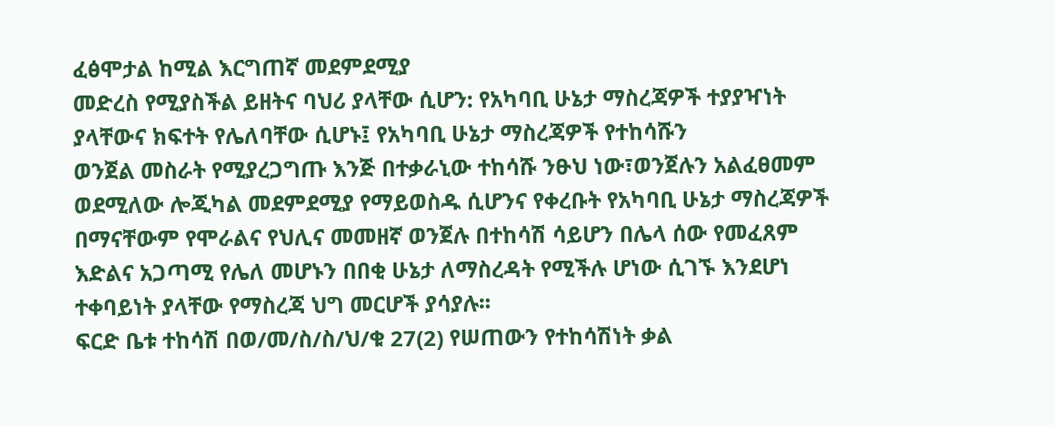ፈፅሞታል ከሚል እርግጠኛ መደምደሚያ
መድረስ የሚያስችል ይዘትና ባህሪ ያላቸው ሲሆን: የአካባቢ ሁኔታ ማስረጃዎች ተያያዣነት
ያላቸውና ክፍተት የሌለባቸው ሲሆኑ፤ የአካባቢ ሁኔታ ማስረጃዎች የተከሳሹን
ወንጀል መስራት የሚያረጋግጡ እንጅ በተቃራኒው ተከሳሹ ንፁህ ነው፣ወንጀሉን አልፈፀመም
ወደሚለው ሎጂካል መደምደሚያ የማይወስዱ ሲሆንና የቀረቡት የአካባቢ ሁኔታ ማስረጃዎች
በማናቸውም የሞራልና የህሊና መመዘኛ ወንጀሉ በተከሳሽ ሳይሆን በሌላ ሰው የመፈጸም
እድልና አጋጣሚ የሌለ መሆኑን በበቂ ሁኔታ ለማስረዳት የሚችሉ ሆነው ሲገኙ እንደሆነ
ተቀባይነት ያላቸው የማስረጃ ህግ መርሆች ያሳያሉ፡፡
ፍርድ ቤቱ ተከሳሽ በወ/መ/ስ/ስ/ህ/ቁ 27(2) የሠጠውን የተከሳሽነት ቃል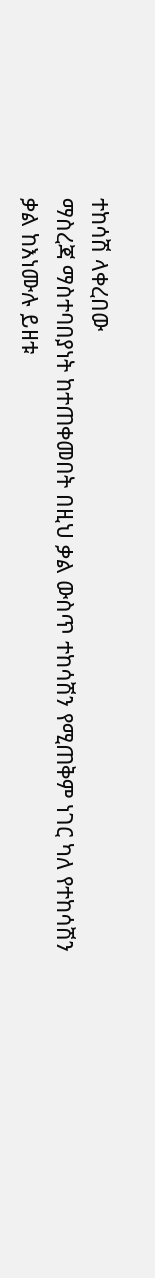ተከሳሽ ላቀረበው
ማስረጃ ማስተባበያነት ከተጠቀመበት በዚህ ቃል ውስጥ ተከሳሽን የሚጠቅም ነገር ካለ የተከሳሽን
ቃል ከእነሙሉ ይዘቱ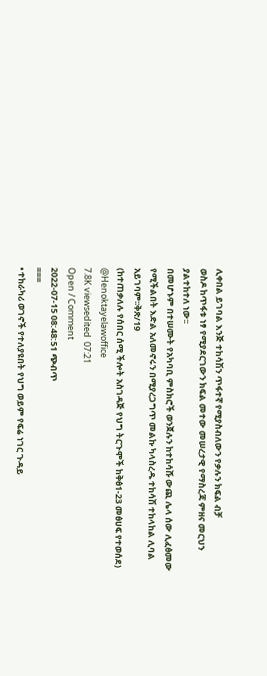ሊቀበል ይገባል እንጅ ተከሳሽን ጥፋተኛ የሚያስብለውን የቃሉን ክፍል ብቻ
ወስዶ ከጥፋቱ ነፃ የሚያደርገውን ክፍል መተው መሠረታዊ የማስረጃ ምዘና መርህን
ያልተከተለ ነው፡፡
በመሆኑም በተሠሙት የአካባቢ ምስክሮች ወንጀሉን ከተከሳሹ ውጪ ሌላ ሰው ሊፈፅመው
የሚችልበት እድል አለመኖሩን በሚያረጋግጥ መልኩ ካላስረዱ ተከሳሽ ተከላከል ሊባል
አይገባም፡፡ቅጽ/19
(ከተጠቃለሉ የሰበር ሰሚ ችሎት አስገዳጅ የህግ ትርጉሞች ከቅፅ1-23 መፅሀፍ የተወሰደ)
@Henoktayelawoffice
7.8K viewsedited  07:21
Open / Comment
2022-07-15 08:48:51 ጭብጥ
===
• ተከራካሪ ወገኖች የተለያዩበት የህግ ወይም የፍሬ ነገር ጉዳይ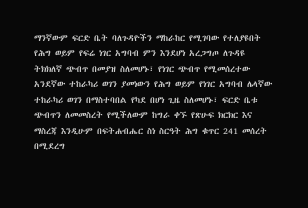ማንኛውም ፍርድ ቤት ባለጉዳዮችን ማከራከር የሚገባው የተለያዩበት የሕግ ወይም የፍሬ ነገር አግባብ ምን እንደሆነ አረጋግጦ ለጉዳዩ ትክክለኛ ጭብጥ በመያዝ ስለመሆኑ፣ የነገር ጭብጥ የሚመሰረተው አንደኛው ተከራካሪ ወገን ያመነውን የሕግ ወይም የነገር አግባብ ሌላኛው ተከራካሪ ወገን በማስተባበል የካደ በሆነ ጊዜ ስለመሆኑ፣ ፍርድ ቤቱ ጭብጥን ለመመስረት የሚችለውም ከግራ ቀኙ የጽሁፍ ክርክር እና ማስረጃ እንዲሁም በፍትሐብሔር ስነ ስርዓት ሕግ ቁጥር 241 መሰረት በሚደረግ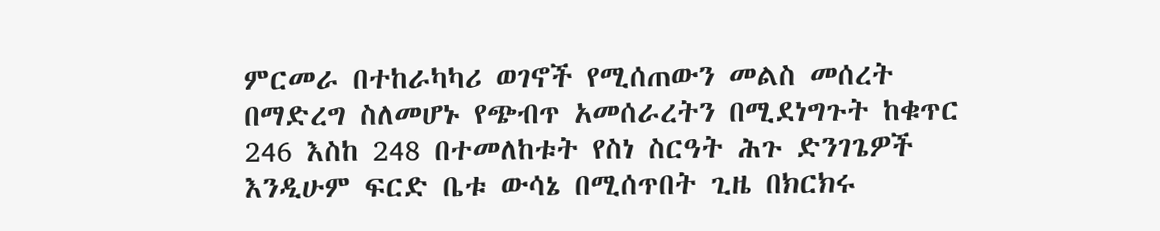ምርመራ በተከራካካሪ ወገኖች የሚሰጠውን መልስ መሰረት በማድረግ ስለመሆኑ የጭብጥ አመሰራረትን በሚደነግጉት ከቁጥር 246 እስከ 248 በተመለከቱት የስነ ስርዓት ሕጉ ድንገጌዎች እንዲሁም ፍርድ ቤቱ ውሳኔ በሚሰጥበት ጊዜ በክርክሩ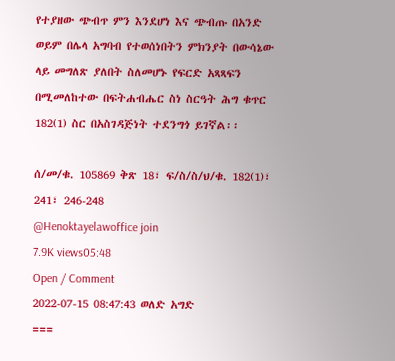የተያዘው ጭብጥ ምን እንደሆነ እና ጭብጡ በአንድ ወይም በሌላ አግባብ የተወሰነበትን ምክንያት በውሳኔው ላይ መግለጽ ያለበት ስለመሆኑ የፍርድ አጻጻፍን በሚመለከተው በፍትሐብሔር ስነ ስርዓት ሕግ ቁጥር 182(1) ስር በአስገዳጅነት ተደንግጎ ይገኛል፡፡

ሰ/መ/ቁ. 105869 ቅጽ 18፣ ፍ/ስ/ስ/ህ/ቁ. 182(1)፣ 241፣ 246-248
@Henoktayelawoffice join
7.9K views05:48
Open / Comment
2022-07-15 08:47:43 ወለድ አግድ
===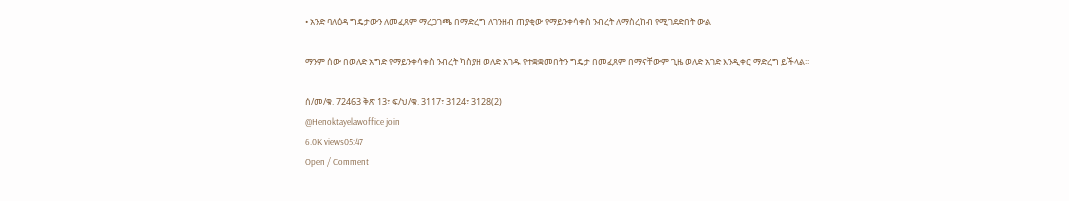• አንድ ባለዕዳ ግዴታውን ለመፈጸም ማረጋገጫ በማድረግ ለገንዘብ ጠያቂው የማይንቀሳቀስ ንብረት ለማስረከብ የሚገደድበት ውል

ማንም ሰው በወለድ አግድ የማይንቀሳቀስ ንብረት ካስያዘ ወለድ አገዱ የተቋቋመበትን ግዴታ በመፈጸም በማናቸውም ጊዜ ወለድ አገድ እንዲቀር ማድረግ ይችላል፡፡

ሰ/መ/ቁ. 72463 ቅጽ 13፣ ፍ/ህ/ቁ. 3117፣ 3124፣ 3128(2)
@Henoktayelawoffice join
6.0K views05:47
Open / Comment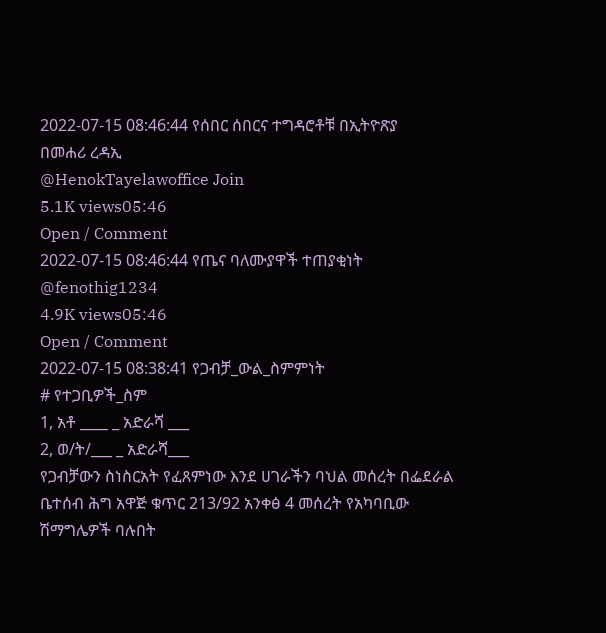2022-07-15 08:46:44 የሰበር ሰበርና ተግዳሮቶቹ በኢትዮጽያ
በመሐሪ ረዳኢ
@HenokTayelawoffice Join
5.1K views05:46
Open / Comment
2022-07-15 08:46:44 የጤና ባለሙያዋች ተጠያቂነት
@fenothig1234
4.9K views05:46
Open / Comment
2022-07-15 08:38:41 የጋብቻ_ውል_ስምምነት
# የተጋቢዎች_ስም
1, አቶ ____ _ አድራሻ ___
2, ወ/ት/___ _ አድራሻ___
የጋብቻውን ስነስርአት የፈጸምነው እንደ ሀገራችን ባህል መሰረት በፌደራል
ቤተሰብ ሕግ አዋጅ ቁጥር 213/92 አንቀፅ 4 መሰረት የአካባቢው
ሽማግሌዎች ባሉበት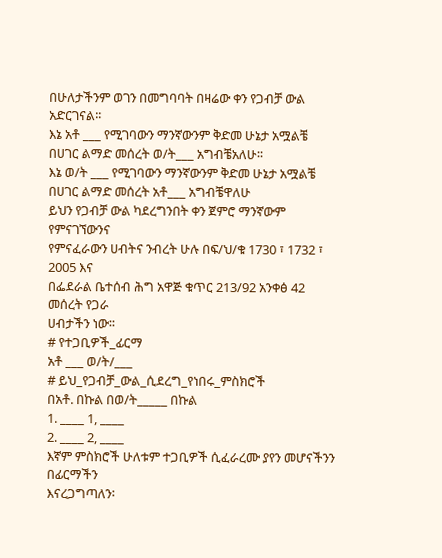በሁለታችንም ወገን በመግባባት በዛሬው ቀን የጋብቻ ውል
አድርገናል፡፡
እኔ አቶ ___ የሚገባውን ማንኛውንም ቅድመ ሁኔታ አሟልቼ
በሀገር ልማድ መሰረት ወ/ት___ አግብቼአለሁ፡፡
እኔ ወ/ት ___ የሚገባውን ማንኛውንም ቅድመ ሁኔታ አሟልቼ
በሀገር ልማድ መሰረት አቶ___ አግብቼዋለሁ
ይህን የጋብቻ ውል ካደረግንበት ቀን ጀምሮ ማንኛውም የምናገኘውንና
የምናፈራውን ሀብትና ንብረት ሁሉ በፍ/ህ/ቁ 1730 ፣ 1732 ፣ 2005 እና
በፌደራል ቤተሰብ ሕግ አዋጅ ቁጥር 213/92 አንቀፅ 42 መሰረት የጋራ
ሀብታችን ነው፡፡
# የተጋቢዎች_ፊርማ
አቶ ___ ወ/ት/___
# ይህ_የጋብቻ_ውል_ሲደረግ_የነበሩ_ምስክሮች
በአቶ. በኩል በወ/ት_____ በኩል
1. ____ 1, ____
2. ____ 2, ____
እኛም ምስክሮች ሁለቱም ተጋቢዎች ሲፈራረሙ ያየን መሆናችንን በፊርማችን
እናረጋግጣለን፡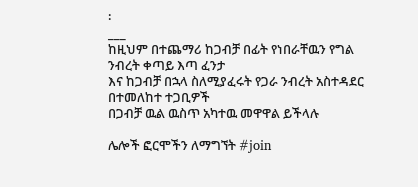፡
___
ከዚህም በተጨማሪ ከጋብቻ በፊት የነበራቸዉን የግል ንብረት ቀጣይ እጣ ፈንታ
እና ከጋብቻ በኋላ ስለሚያፈሩት የጋራ ንብረት አስተዳደር በተመለከተ ተጋቢዎች
በጋብቻ ዉል ዉስጥ አካተዉ መዋዋል ይችላሉ

ሌሎች ፎርሞችን ለማግኘት #join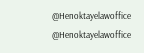@Henoktayelawoffice
@Henoktayelawoffice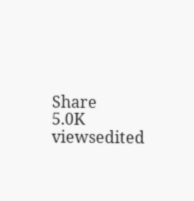Share
5.0K viewsedited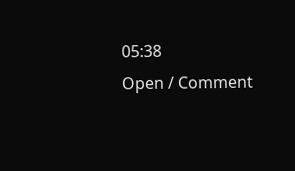05:38
Open / Comment